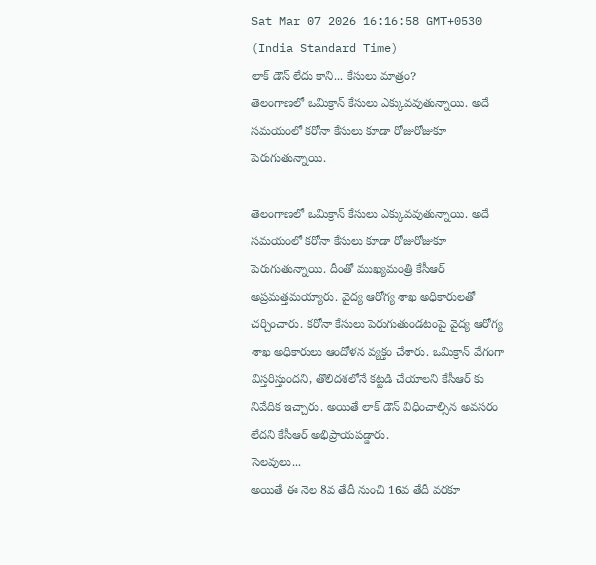Sat Mar 07 2026 16:16:58 GMT+0530 (India Standard Time)
లాక్ డౌన్ లేదు కాని... కేసులు మాత్రం?
తెలంగాణలో ఒమిక్రాన్ కేసులు ఎక్కువవుతున్నాయి. అదే సమయంలో కరోనా కేసులు కూడా రోజురోజుకూ పెరుగుతున్నాయి.

తెలంగాణలో ఒమిక్రాన్ కేసులు ఎక్కువవుతున్నాయి. అదే సమయంలో కరోనా కేసులు కూడా రోజురోజుకూ పెరుగుతున్నాయి. దీంతో ముఖ్యమంత్రి కేసీఆర్ అప్రమత్తమయ్యారు. వైద్య ఆరోగ్య శాఖ అధికారులతో చర్చించారు. కరోనా కేసులు పెరుగుతుండటంపై వైద్య ఆరోగ్య శాఖ అధికారులు ఆందోళన వ్యక్తం చేశారు. ఒమిక్రాన్ వేగంగా విస్తరిస్తుందని, తొలిదశలోనే కట్టడి చేయాలని కేసీఆర్ కు నివేదిక ఇచ్చారు. అయితే లాక్ డౌన్ విధించాల్సిన అవసరం లేదని కేసీఆర్ అభిప్రాయపడ్డారు.
సెలవులు...
అయితే ఈ నెల 8వ తేదీ నుంచి 16వ తేదీ వరకూ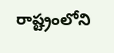రాష్ట్రంలోని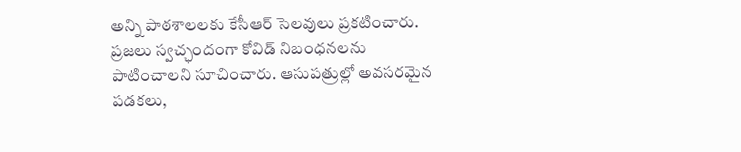అన్ని పాఠశాలలకు కేసీఆర్ సెలవులు ప్రకటించారు. ప్రజలు స్వచ్ఛందంగా కోవిడ్ నిబంధనలను పాటించాలని సూచించారు. ఆసుపత్రుల్లో అవసరమైన పడకలు,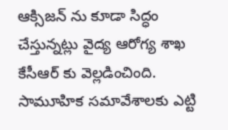ఆక్సిజన్ ను కూడా సిద్ధం చేస్తున్నట్లు వైద్య ఆరోగ్య శాఖ కేసీఆర్ కు వెల్లడించింది. సామూహిక సమావేశాలకు ఎట్టి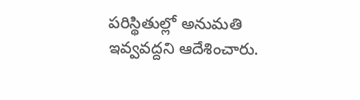పరిస్థితుల్లో అనుమతి ఇవ్వవద్దని ఆదేశించారు.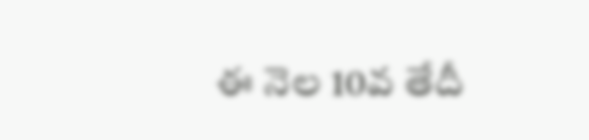ఈ నెల 10వ తేదీ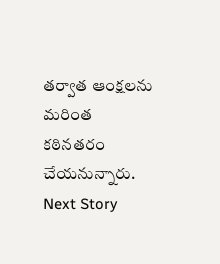తర్వాత ఆంక్షలను మరింత కఠినతరం చేయనున్నారు.
Next Story